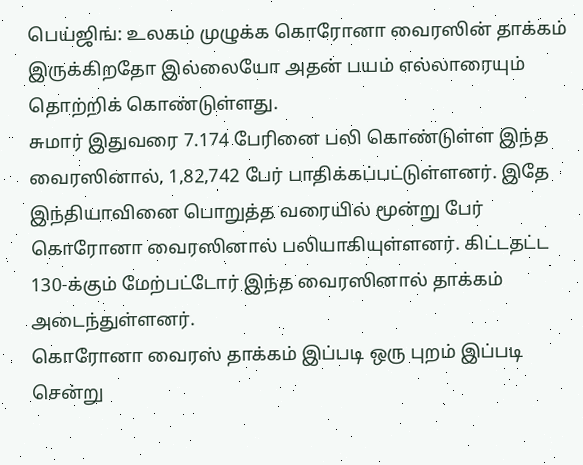பெய்ஜிங்: உலகம் முழுக்க கொரோனா வைரஸின் தாக்கம் இருக்கிறதோ இல்லையோ அதன் பயம் எல்லாரையும் தொற்றிக் கொண்டுள்ளது.
சுமார் இதுவரை 7.174 பேரினை பலி கொண்டுள்ள இந்த வைரஸினால், 1,82,742 பேர் பாதிக்கப்பட்டுள்ளனர். இதே இந்தியாவினை பொறுத்த வரையில் மூன்று பேர் கொரோனா வைரஸினால் பலியாகியுள்ளனர். கிட்டதட்ட 130-க்கும் மேற்பட்டோர் இந்த வைரஸினால் தாக்கம் அடைந்துள்ளனர்.
கொரோனா வைரஸ் தாக்கம் இப்படி ஒரு புறம் இப்படி சென்று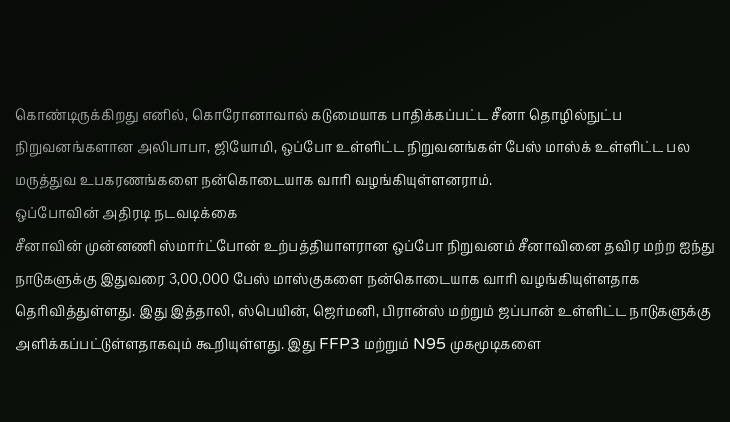கொண்டிருக்கிறது எனில், கொரோனாவால் கடுமையாக பாதிக்கப்பட்ட சீனா தொழில்நுட்ப நிறுவனங்களான அலிபாபா, ஜியோமி, ஒப்போ உள்ளிட்ட நிறுவனங்கள் பேஸ் மாஸ்க் உள்ளிட்ட பல மருத்துவ உபகரணங்களை நன்கொடையாக வாரி வழங்கியுள்ளனராம்.
ஒப்போவின் அதிரடி நடவடிக்கை
சீனாவின் முன்னணி ஸ்மார்ட்போன் உற்பத்தியாளரான ஒப்போ நிறுவனம் சீனாவினை தவிர மற்ற ஐந்து நாடுகளுக்கு இதுவரை 3,00,000 பேஸ் மாஸ்குகளை நன்கொடையாக வாரி வழங்கியுள்ளதாக தெரிவித்துள்ளது. இது இத்தாலி, ஸ்பெயின், ஜெர்மனி, பிரான்ஸ் மற்றும் ஜப்பான் உள்ளிட்ட நாடுகளுக்கு அளிக்கப்பட்டுள்ளதாகவும் கூறியுள்ளது. இது FFP3 மற்றும் N95 முகமூடிகளை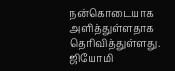நன்கொடையாக அளித்துள்ளதாக தெரிவித்துள்ளது.
ஜியோமி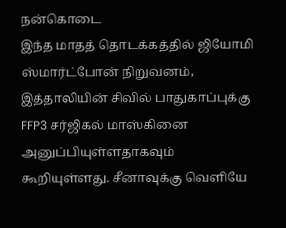நன்கொடை
இந்த மாதத் தொடக்கத்தில் ஜியோமி ஸ்மார்ட்போன் நிறுவனம், இத்தாலியின் சிவில் பாதுகாப்புக்கு FFP3 சர்ஜிகல் மாஸ்கினை அனுப்பியுள்ளதாகவும் கூறியுள்ளது. சீனாவுக்கு வெளியே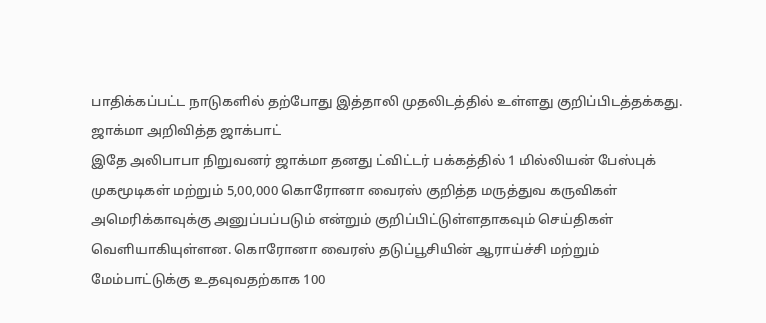பாதிக்கப்பட்ட நாடுகளில் தற்போது இத்தாலி முதலிடத்தில் உள்ளது குறிப்பிடத்தக்கது.
ஜாக்மா அறிவித்த ஜாக்பாட்
இதே அலிபாபா நிறுவனர் ஜாக்மா தனது ட்விட்டர் பக்கத்தில் 1 மில்லியன் பேஸ்புக் முகமூடிகள் மற்றும் 5,00,000 கொரோனா வைரஸ் குறித்த மருத்துவ கருவிகள் அமெரிக்காவுக்கு அனுப்பப்படும் என்றும் குறிப்பிட்டுள்ளதாகவும் செய்திகள் வெளியாகியுள்ளன. கொரோனா வைரஸ் தடுப்பூசியின் ஆராய்ச்சி மற்றும் மேம்பாட்டுக்கு உதவுவதற்காக 100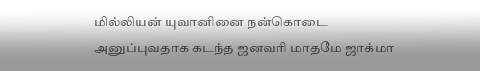மில்லியன் யுவானினை நன்கொடை அனுப்புவதாக கடந்த ஜனவரி மாதமே ஜாக்மா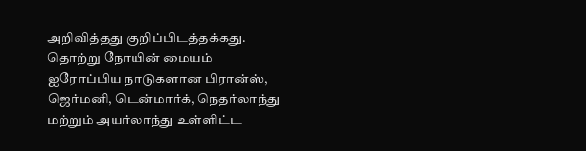அறிவித்தது குறிப்பிடத்தக்கது.
தொற்று நோயின் மையம்
ஐரோப்பிய நாடுகளான பிரான்ஸ், ஜெர்மனி, டென்மார்க், நெதர்லாந்து மற்றும் அயர்லாந்து உள்ளிட்ட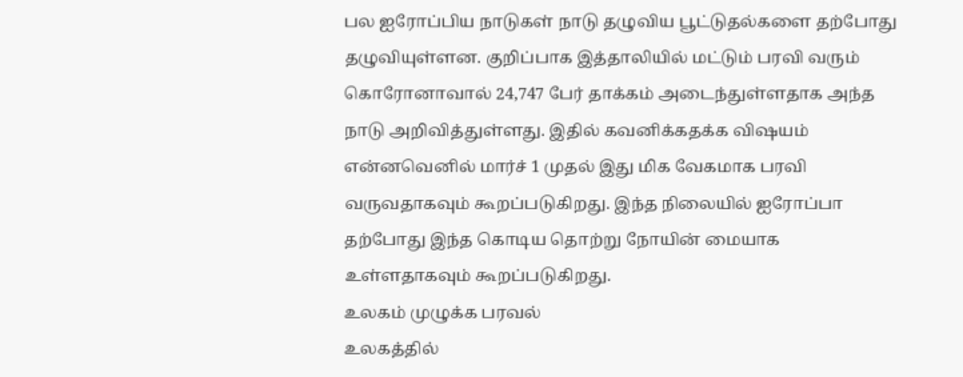பல ஐரோப்பிய நாடுகள் நாடு தழுவிய பூட்டுதல்களை தற்போது தழுவியுள்ளன. குறிப்பாக இத்தாலியில் மட்டும் பரவி வரும் கொரோனாவால் 24,747 பேர் தாக்கம் அடைந்துள்ளதாக அந்த நாடு அறிவித்துள்ளது. இதில் கவனிக்கதக்க விஷயம் என்னவெனில் மார்ச் 1 முதல் இது மிக வேகமாக பரவி வருவதாகவும் கூறப்படுகிறது. இந்த நிலையில் ஐரோப்பா தற்போது இந்த கொடிய தொற்று நோயின் மையாக உள்ளதாகவும் கூறப்படுகிறது.
உலகம் முழுக்க பரவல்
உலகத்தில்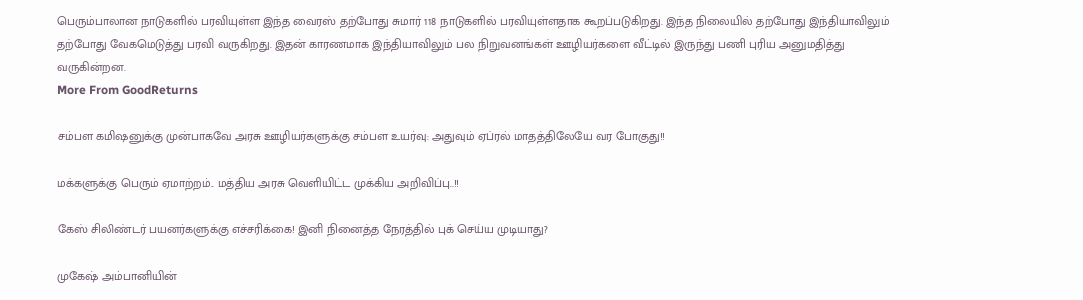பெரும்பாலான நாடுகளில் பரவியுள்ள இந்த வைரஸ் தற்போது சுமார் 118 நாடுகளில் பரவியுள்ளதாக கூறப்படுகிறது. இந்த நிலையில் தற்போது இந்தியாவிலும் தற்போது வேகமெடுத்து பரவி வருகிறது. இதன் காரணமாக இந்தியாவிலும் பல நிறுவனங்கள் ஊழியர்களை வீட்டில் இருந்து பணி புரிய அனுமதித்து வருகின்றன.
More From GoodReturns

சம்பள கமிஷனுக்கு முன்பாகவே அரசு ஊழியர்களுக்கு சம்பள உயர்வு: அதுவும் ஏப்ரல் மாதத்திலேயே வர போகுது!!

மக்களுக்கு பெரும் ஏமாற்றம்.. மத்திய அரசு வெளியிட்ட முக்கிய அறிவிப்பு..!!

கேஸ் சிலிண்டர் பயனர்களுக்கு எச்சரிக்கை! இனி நினைத்த நேரத்தில் புக் செய்ய முடியாது?

முகேஷ் அம்பானியின்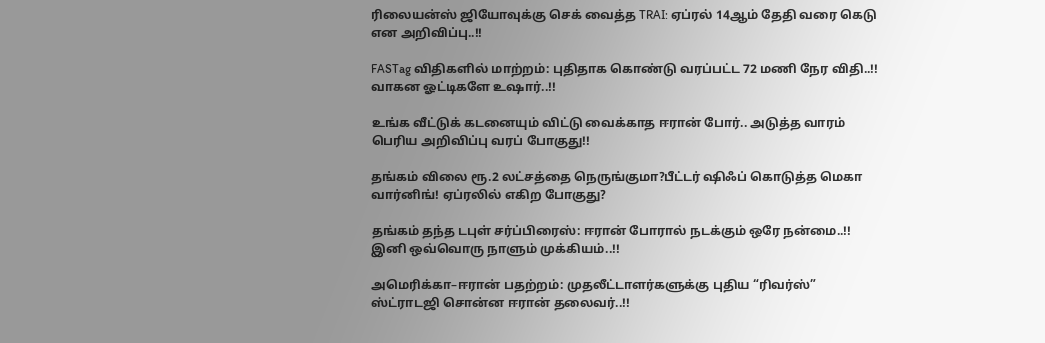ரிலையன்ஸ் ஜியோவுக்கு செக் வைத்த TRAI: ஏப்ரல் 14ஆம் தேதி வரை கெடு என அறிவிப்பு..!!

FASTag விதிகளில் மாற்றம்: புதிதாக கொண்டு வரப்பட்ட 72 மணி நேர விதி..!! வாகன ஓட்டிகளே உஷார்..!!

உங்க வீட்டுக் கடனையும் விட்டு வைக்காத ஈரான் போர்.. அடுத்த வாரம் பெரிய அறிவிப்பு வரப் போகுது!!

தங்கம் விலை ரூ.2 லட்சத்தை நெருங்குமா?பீட்டர் ஷிஃப் கொடுத்த மெகா வார்னிங்! ஏப்ரலில் எகிற போகுது?

தங்கம் தந்த டபுள் சர்ப்பிரைஸ்: ஈரான் போரால் நடக்கும் ஒரே நன்மை..!! இனி ஒவ்வொரு நாளும் முக்கியம்..!!

அமெரிக்கா–ஈரான் பதற்றம்: முதலீட்டாளர்களுக்கு புதிய “ரிவர்ஸ்” ஸ்ட்ராடஜி சொன்ன ஈரான் தலைவர்..!!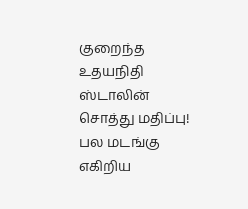குறைந்த உதயநிதி ஸ்டாலின் சொத்து மதிப்பு! பல மடங்கு எகிறிய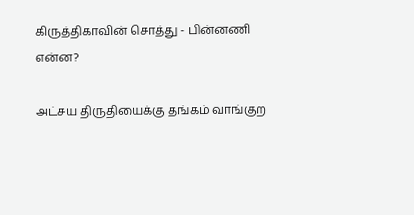கிருத்திகாவின் சொத்து - பின்னணி என்ன?

அட்சய திருதியைக்கு தங்கம் வாங்குற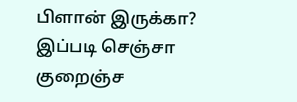பிளான் இருக்கா? இப்படி செஞ்சா குறைஞ்ச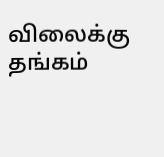விலைக்கு தங்கம்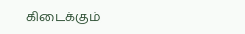கிடைக்கும்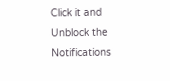Click it and Unblock the Notifications